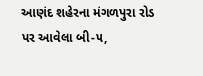આણંદ શહેરના મંગળપુરા રોડ પર આવેલા બી-૫,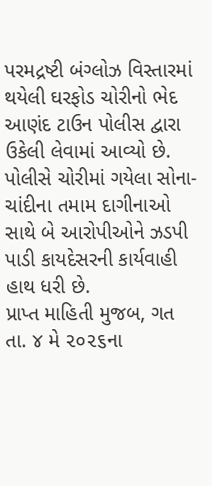પરમદ્રષ્ટી બંગ્લોઝ વિસ્તારમાં થયેલી ઘરફોડ ચોરીનો ભેદ આણંદ ટાઉન પોલીસ દ્વારા ઉકેલી લેવામાં આવ્યો છે. પોલીસે ચોરીમાં ગયેલા સોના-ચાંદીના તમામ દાગીનાઓ સાથે બે આરોપીઓને ઝડપી પાડી કાયદેસરની કાર્યવાહી હાથ ધરી છે.
પ્રાપ્ત માહિતી મુજબ, ગત તા. ૪ મે ૨૦૨૬ના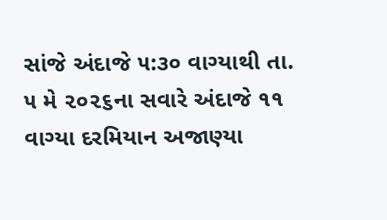સાંજે અંદાજે ૫:૩૦ વાગ્યાથી તા. ૫ મે ૨૦૨૬ના સવારે અંદાજે ૧૧ વાગ્યા દરમિયાન અજાણ્યા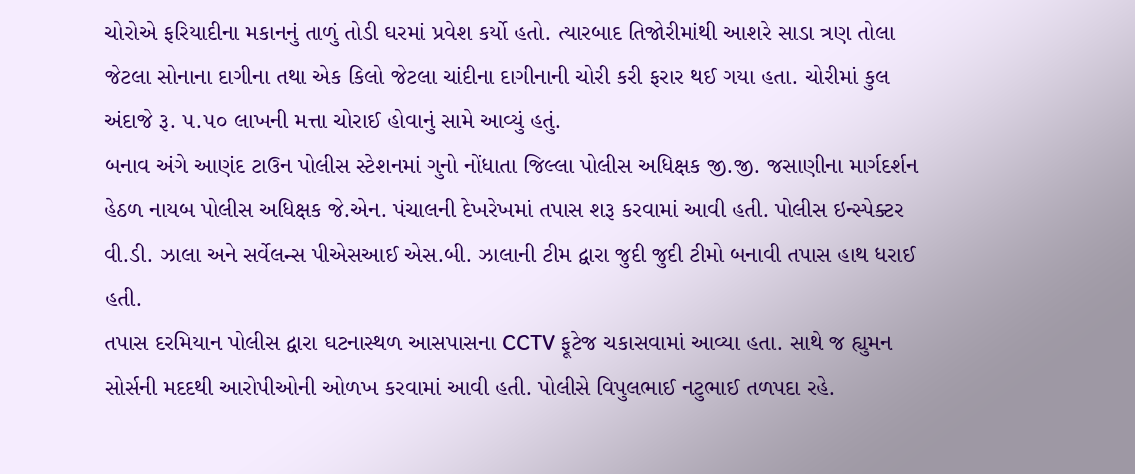ચોરોએ ફરિયાદીના મકાનનું તાળું તોડી ઘરમાં પ્રવેશ કર્યો હતો. ત્યારબાદ તિજોરીમાંથી આશરે સાડા ત્રણ તોલા જેટલા સોનાના દાગીના તથા એક કિલો જેટલા ચાંદીના દાગીનાની ચોરી કરી ફરાર થઈ ગયા હતા. ચોરીમાં કુલ અંદાજે રૂ. ૫.૫૦ લાખની મત્તા ચોરાઈ હોવાનું સામે આવ્યું હતું.
બનાવ અંગે આણંદ ટાઉન પોલીસ સ્ટેશનમાં ગુનો નોંધાતા જિલ્લા પોલીસ અધિક્ષક જી.જી. જસાણીના માર્ગદર્શન હેઠળ નાયબ પોલીસ અધિક્ષક જે.એન. પંચાલની દેખરેખમાં તપાસ શરૂ કરવામાં આવી હતી. પોલીસ ઇન્સ્પેક્ટર વી.ડી. ઝાલા અને સર્વેલન્સ પીએસઆઈ એસ.બી. ઝાલાની ટીમ દ્વારા જુદી જુદી ટીમો બનાવી તપાસ હાથ ધરાઈ હતી.
તપાસ દરમિયાન પોલીસ દ્વારા ઘટનાસ્થળ આસપાસના CCTV ફૂટેજ ચકાસવામાં આવ્યા હતા. સાથે જ હ્યુમન સોર્સની મદદથી આરોપીઓની ઓળખ કરવામાં આવી હતી. પોલીસે વિપુલભાઈ નટુભાઈ તળપદા રહે.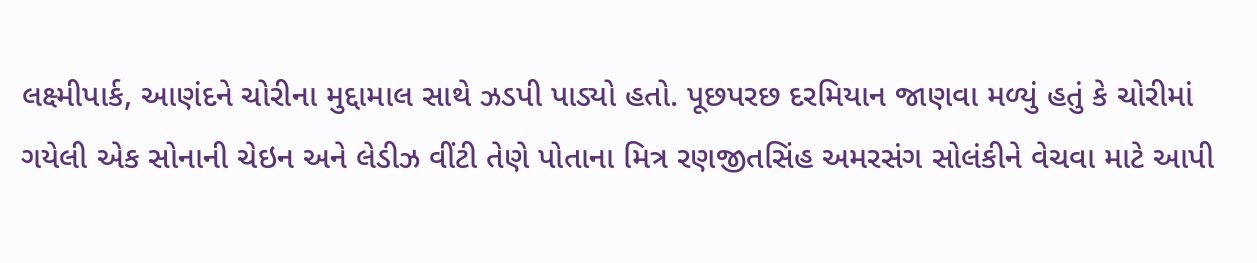લક્ષ્મીપાર્ક, આણંદને ચોરીના મુદ્દામાલ સાથે ઝડપી પાડ્યો હતો. પૂછપરછ દરમિયાન જાણવા મળ્યું હતું કે ચોરીમાં ગયેલી એક સોનાની ચેઇન અને લેડીઝ વીંટી તેણે પોતાના મિત્ર રણજીતસિંહ અમરસંગ સોલંકીને વેચવા માટે આપી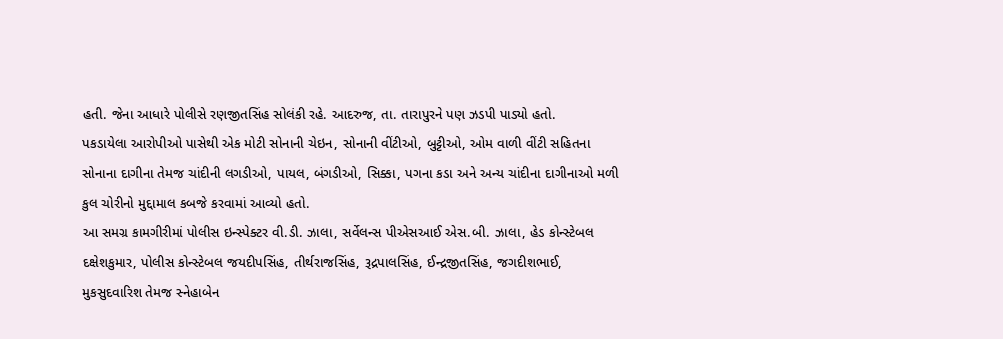હતી. જેના આધારે પોલીસે રણજીતસિંહ સોલંકી રહે. આદરુજ, તા. તારાપુરને પણ ઝડપી પાડ્યો હતો.
પકડાયેલા આરોપીઓ પાસેથી એક મોટી સોનાની ચેઇન, સોનાની વીંટીઓ, બુટ્ટીઓ, ઓમ વાળી વીંટી સહિતના સોનાના દાગીના તેમજ ચાંદીની લગડીઓ, પાયલ, બંગડીઓ, સિક્કા, પગના કડા અને અન્ય ચાંદીના દાગીનાઓ મળી કુલ ચોરીનો મુદ્દામાલ કબજે કરવામાં આવ્યો હતો.
આ સમગ્ર કામગીરીમાં પોલીસ ઇન્સ્પેક્ટર વી.ડી. ઝાલા, સર્વેલન્સ પીએસઆઈ એસ.બી. ઝાલા, હેડ કોન્સ્ટેબલ દક્ષેશકુમાર, પોલીસ કોન્સ્ટેબલ જયદીપસિંહ, તીર્થરાજસિંહ, રૂદ્રપાલસિંહ, ઈન્દ્રજીતસિંહ, જગદીશભાઈ, મુકસુદવારિશ તેમજ સ્નેહાબેન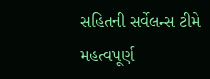સહિતની સર્વેલન્સ ટીમે મહત્વપૂર્ણ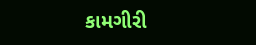કામગીરી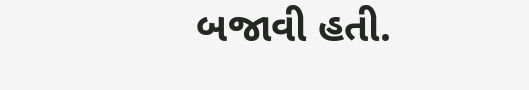બજાવી હતી.